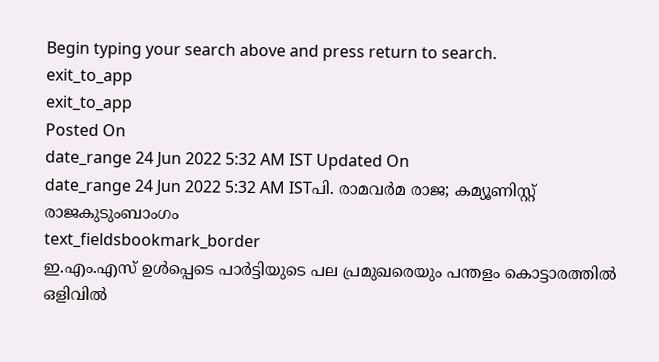Begin typing your search above and press return to search.
exit_to_app
exit_to_app
Posted On
date_range 24 Jun 2022 5:32 AM IST Updated On
date_range 24 Jun 2022 5:32 AM ISTപി. രാമവർമ രാജ; കമ്യൂണിസ്റ്റ് രാജകുടുംബാംഗം
text_fieldsbookmark_border
ഇ.എം.എസ് ഉൾപ്പെടെ പാർട്ടിയുടെ പല പ്രമുഖരെയും പന്തളം കൊട്ടാരത്തിൽ ഒളിവിൽ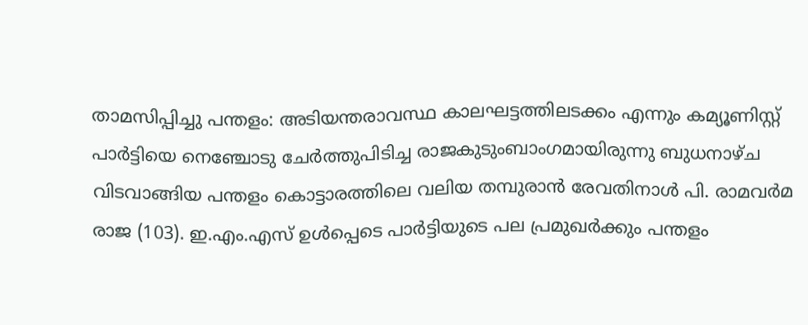താമസിപ്പിച്ചു പന്തളം: അടിയന്തരാവസ്ഥ കാലഘട്ടത്തിലടക്കം എന്നും കമ്യൂണിസ്റ്റ് പാർട്ടിയെ നെഞ്ചോടു ചേർത്തുപിടിച്ച രാജകുടുംബാംഗമായിരുന്നു ബുധനാഴ്ച വിടവാങ്ങിയ പന്തളം കൊട്ടാരത്തിലെ വലിയ തമ്പുരാൻ രേവതിനാൾ പി. രാമവർമ രാജ (103). ഇ.എം.എസ് ഉൾപ്പെടെ പാർട്ടിയുടെ പല പ്രമുഖർക്കും പന്തളം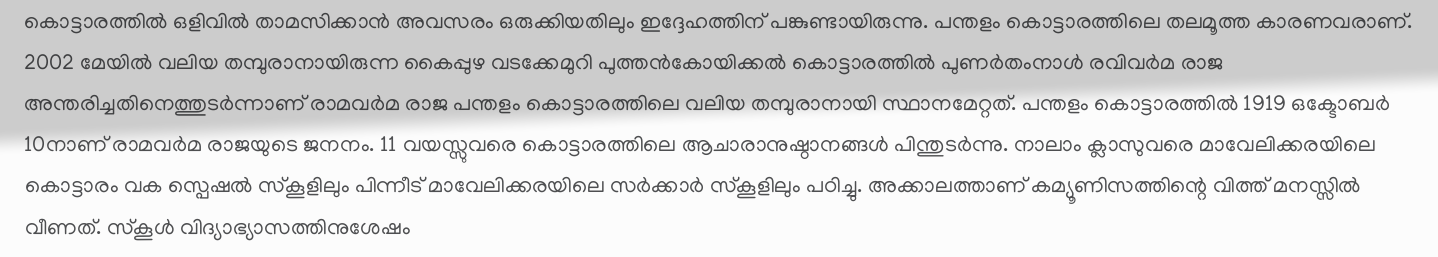കൊട്ടാരത്തിൽ ഒളിവിൽ താമസിക്കാൻ അവസരം ഒരുക്കിയതിലും ഇദ്ദേഹത്തിന് പങ്കുണ്ടായിരുന്നു. പന്തളം കൊട്ടാരത്തിലെ തലമൂത്ത കാരണവരാണ്. 2002 മേയിൽ വലിയ തമ്പുരാനായിരുന്ന കൈപ്പുഴ വടക്കേമുറി പുത്തൻകോയിക്കൽ കൊട്ടാരത്തിൽ പുണർതംനാൾ രവിവർമ രാജ അന്തരിച്ചതിനെത്തുടർന്നാണ് രാമവർമ രാജ പന്തളം കൊട്ടാരത്തിലെ വലിയ തമ്പുരാനായി സ്ഥാനമേറ്റത്. പന്തളം കൊട്ടാരത്തിൽ 1919 ഒക്ടോബർ 10നാണ് രാമവർമ രാജയുടെ ജനനം. 11 വയസ്സുവരെ കൊട്ടാരത്തിലെ ആചാരാനുഷ്ഠാനങ്ങൾ പിന്തുടർന്നു. നാലാം ക്ലാസുവരെ മാവേലിക്കരയിലെ കൊട്ടാരം വക സ്പെഷൽ സ്കൂളിലും പിന്നീട് മാവേലിക്കരയിലെ സർക്കാർ സ്കൂളിലും പഠിച്ചു. അക്കാലത്താണ് കമ്യൂണിസത്തിന്റെ വിത്ത് മനസ്സിൽ വീണത്. സ്കൂൾ വിദ്യാഭ്യാസത്തിനുശേഷം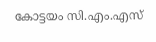കോട്ടയം സി.എം.എസ്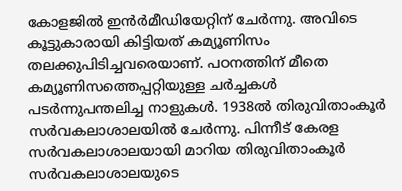കോളജിൽ ഇൻർമീഡിയേറ്റിന് ചേർന്നു. അവിടെ കൂട്ടുകാരായി കിട്ടിയത് കമ്യൂണിസം തലക്കുപിടിച്ചവരെയാണ്. പഠനത്തിന് മീതെ കമ്യൂണിസത്തെപ്പറ്റിയുള്ള ചർച്ചകൾ പടർന്നുപന്തലിച്ച നാളുകൾ. 1938ൽ തിരുവിതാംകൂർ സർവകലാശാലയിൽ ചേർന്നു. പിന്നീട് കേരള സർവകലാശാലയായി മാറിയ തിരുവിതാംകൂർ സർവകലാശാലയുടെ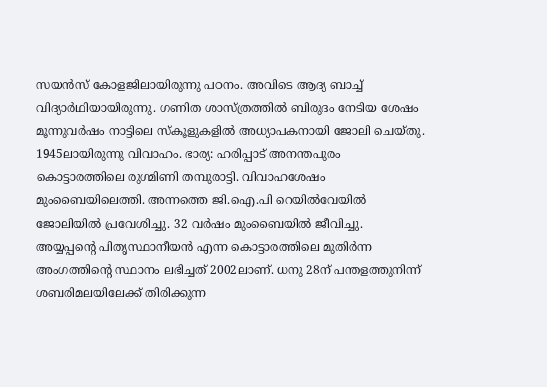സയൻസ് കോളജിലായിരുന്നു പഠനം. അവിടെ ആദ്യ ബാച്ച് വിദ്യാർഥിയായിരുന്നു. ഗണിത ശാസ്ത്രത്തിൽ ബിരുദം നേടിയ ശേഷം മൂന്നുവർഷം നാട്ടിലെ സ്കൂളുകളിൽ അധ്യാപകനായി ജോലി ചെയ്തു. 1945ലായിരുന്നു വിവാഹം. ഭാര്യ: ഹരിപ്പാട് അനന്തപുരം കൊട്ടാരത്തിലെ രുഗ്മിണി തമ്പുരാട്ടി. വിവാഹശേഷം മുംബൈയിലെത്തി. അന്നത്തെ ജി.ഐ.പി റെയിൽവേയിൽ ജോലിയിൽ പ്രവേശിച്ചു. 32 വർഷം മുംബൈയിൽ ജീവിച്ചു. അയ്യപ്പന്റെ പിതൃസ്ഥാനീയൻ എന്ന കൊട്ടാരത്തിലെ മുതിർന്ന അംഗത്തിന്റെ സ്ഥാനം ലഭിച്ചത് 2002ലാണ്. ധനു 28ന് പന്തളത്തുനിന്ന് ശബരിമലയിലേക്ക് തിരിക്കുന്ന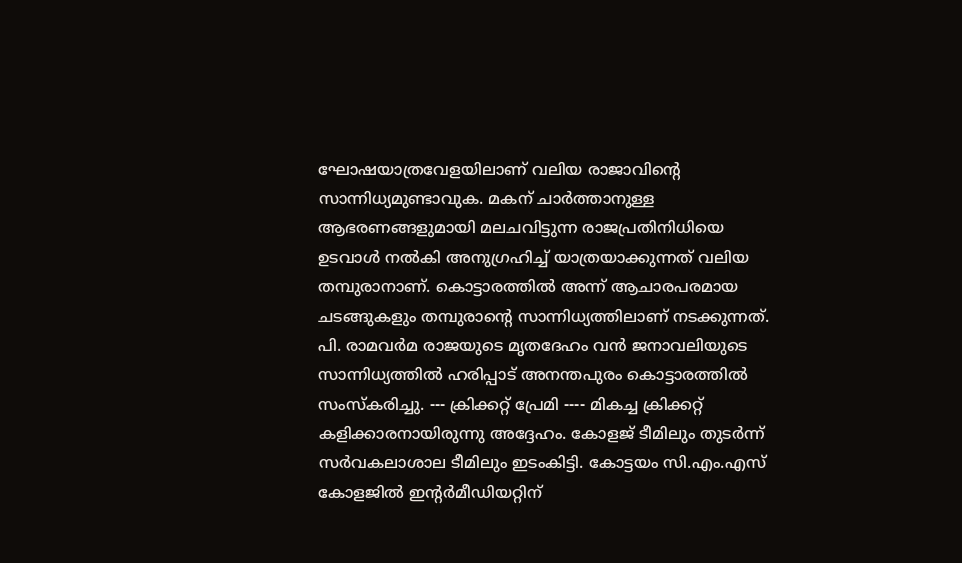ഘോഷയാത്രവേളയിലാണ് വലിയ രാജാവിന്റെ സാന്നിധ്യമുണ്ടാവുക. മകന് ചാർത്താനുള്ള ആഭരണങ്ങളുമായി മലചവിട്ടുന്ന രാജപ്രതിനിധിയെ ഉടവാൾ നൽകി അനുഗ്രഹിച്ച് യാത്രയാക്കുന്നത് വലിയ തമ്പുരാനാണ്. കൊട്ടാരത്തിൽ അന്ന് ആചാരപരമായ ചടങ്ങുകളും തമ്പുരാന്റെ സാന്നിധ്യത്തിലാണ് നടക്കുന്നത്. പി. രാമവർമ രാജയുടെ മൃതദേഹം വൻ ജനാവലിയുടെ സാന്നിധ്യത്തിൽ ഹരിപ്പാട് അനന്തപുരം കൊട്ടാരത്തിൽ സംസ്കരിച്ചു. --- ക്രിക്കറ്റ് പ്രേമി ---- മികച്ച ക്രിക്കറ്റ് കളിക്കാരനായിരുന്നു അദ്ദേഹം. കോളജ് ടീമിലും തുടർന്ന് സർവകലാശാല ടീമിലും ഇടംകിട്ടി. കോട്ടയം സി.എം.എസ് കോളജിൽ ഇന്റർമീഡിയറ്റിന്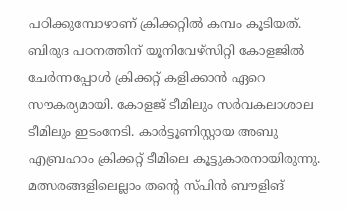പഠിക്കുമ്പോഴാണ് ക്രിക്കറ്റിൽ കമ്പം കൂടിയത്. ബിരുദ പഠനത്തിന് യൂനിവേഴ്സിറ്റി കോളജിൽ ചേർന്നപ്പോൾ ക്രിക്കറ്റ് കളിക്കാൻ ഏറെ സൗകര്യമായി. കോളജ് ടീമിലും സർവകലാശാല ടീമിലും ഇടംനേടി. കാർട്ടൂണിസ്റ്റായ അബു എബ്രഹാം ക്രിക്കറ്റ് ടീമിലെ കൂട്ടുകാരനായിരുന്നു. മത്സരങ്ങളിലെല്ലാം തന്റെ സ്പിൻ ബൗളിങ്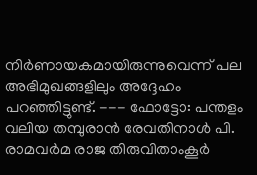നിർണായകമായിരുന്നുവെന്ന് പല അഭിമുഖങ്ങളിലും അദ്ദേഹം പറഞ്ഞിട്ടുണ്ട്. --- ഫോട്ടോ: പന്തളം വലിയ തമ്പുരാൻ രേവതിനാൾ പി. രാമവർമ രാജ തിരുവിതാംകൂർ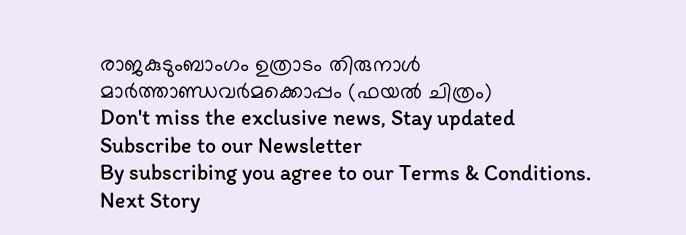രാജകുടുംബാംഗം ഉത്രാടം തിരുനാൾ മാർത്താണ്ഡവർമക്കൊപ്പം (ഫയൽ ചിത്രം)
Don't miss the exclusive news, Stay updated
Subscribe to our Newsletter
By subscribing you agree to our Terms & Conditions.
Next Story